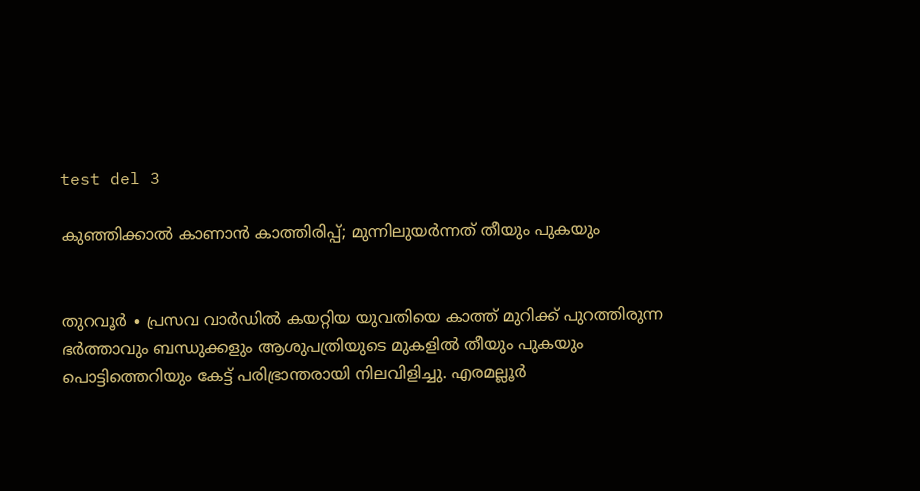test del 3

കുഞ്ഞിക്കാല്‍ കാണാൻ കാത്തിരിപ്പ്; മുന്നിലുയർന്നത് തീയും പുകയും


തുറവൂർ ∙ പ്രസവ വാർഡിൽ കയറ്റിയ യുവതിയെ കാത്ത് മുറിക്ക് പുറത്തിരുന്ന ഭർത്താവും ബന്ധുക്കളും ആശുപത്രിയുടെ മുകളിൽ തീയും പുകയും പൊട്ടിത്തെറിയും കേട്ട് പരിഭ്രാന്തരായി നിലവിളിച്ചു. എരമല്ലൂർ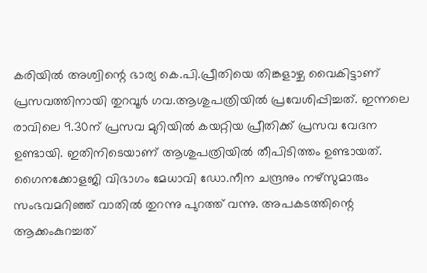കരിയിൽ അശ്വിന്റെ ഭാര്യ കെ.പി.പ്രീതിയെ തിങ്കളാഴ്ച വൈകിട്ടാണ് പ്രസവത്തിനായി തുറവൂർ ഗവ.ആശുപത്രിയിൽ പ്രവേശിപ്പിച്ചത്. ഇന്നലെ രാവിലെ 9.30ന് പ്രസവ മുറിയിൽ കയറ്റിയ പ്രീതിക്ക് പ്രസവ വേദന ഉണ്ടായി. ഇതിനിടെയാണ് ആശുപത്രിയിൽ തീപിടിത്തം ഉണ്ടായത്. ഗൈനക്കോളജി വിഭാഗം മേധാവി ഡോ.നീന ചന്ദ്രനും നഴ്സുമാരും സംഭവമറിഞ്ഞ് വാതിൽ തുറന്നു പുറത്ത് വന്നു. അപകടത്തിന്റെ ആക്കംകുറച്ചത്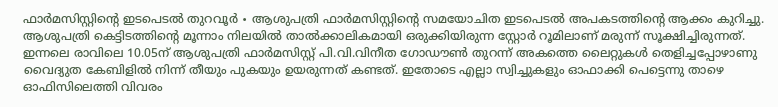ഫാർമസിസ്റ്റിന്റെ ഇടപെടൽ തുറവൂർ ∙ ആശുപത്രി ഫാർമസിസ്റ്റിന്റെ സമയോചിത ഇടപെടൽ അപകടത്തിന്റെ ആക്കം കുറിച്ചു. ആശുപത്രി കെട്ടിടത്തിന്റെ മൂന്നാം നിലയിൽ താൽക്കാലികമായി ഒരുക്കിയിരുന്ന സ്റ്റോർ റൂമിലാണ് മരുന്ന് സൂക്ഷിച്ചിരുന്നത്. ഇന്നലെ രാവിലെ 10.05ന് ആശുപത്രി ഫാർമസിസ്റ്റ് പി.വി.വിനീത ഗോഡൗൺ തുറന്ന് അകത്തെ ലൈറ്റുകൾ തെളിച്ചപ്പോഴാണു വൈദ്യുത കേബിളിൽ നിന്ന് തീയും പുകയും ഉയരുന്നത് കണ്ടത്. ഇതോടെ എല്ലാ സ്വിച്ചുകളും ഓഫാക്കി പെട്ടെന്നു താഴെ ഓഫിസിലെത്തി വിവരം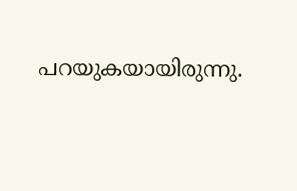പറയുകയായിരുന്നു.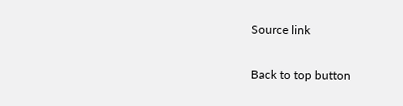Source link

Back to top button